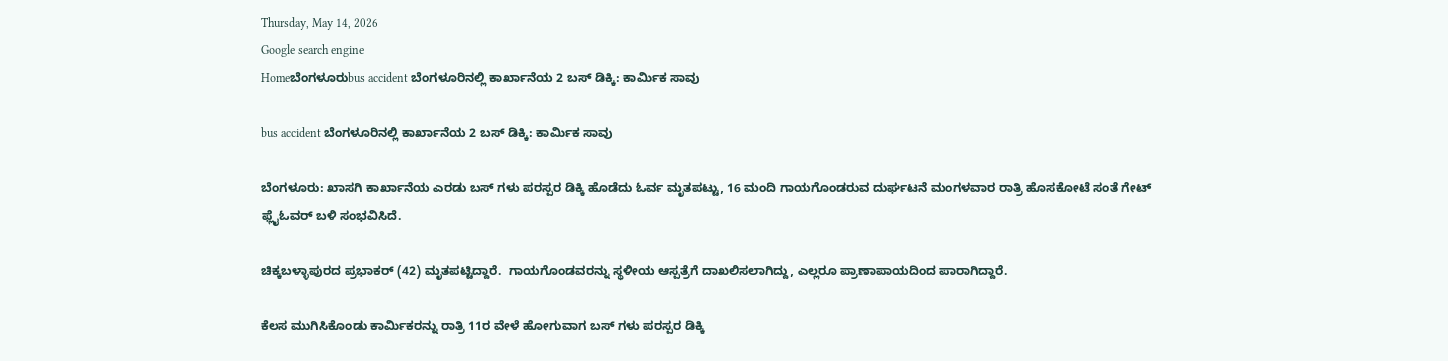Thursday, May 14, 2026
Google search engine
Homeಬೆಂಗಳೂರುbus accident ಬೆಂಗಳೂರಿನಲ್ಲಿ ಕಾರ್ಖಾನೆಯ 2 ಬಸ್ ಡಿಕ್ಕಿ: ಕಾರ್ಮಿಕ ಸಾವು

bus accident ಬೆಂಗಳೂರಿನಲ್ಲಿ ಕಾರ್ಖಾನೆಯ 2 ಬಸ್ ಡಿಕ್ಕಿ: ಕಾರ್ಮಿಕ ಸಾವು

ಬೆಂಗಳೂರು: ಖಾಸಗಿ ಕಾರ್ಖಾನೆಯ ಎರಡು ಬಸ್ ಗಳು ಪರಸ್ಪರ ಡಿಕ್ಕಿ ಹೊಡೆದು ಓರ್ವ ಮೃತಪಟ್ಟು, 16 ಮಂದಿ ಗಾಯಗೊಂಡರುವ ದುರ್ಘಟನೆ ಮಂಗಳವಾರ ರಾತ್ರಿ ಹೊಸಕೋಟೆ ಸಂತೆ ಗೇಟ್ ಫ್ಲೈಓವರ್ ಬಳಿ ಸಂಭವಿಸಿದೆ.

ಚಿಕ್ಕಬಳ್ಳಾಪುರದ ಪ್ರಭಾಕರ್ (42) ಮೃತಪಟ್ಟಿದ್ದಾರೆ.  ಗಾಯಗೊಂಡವರನ್ನು ಸ್ಥಳೀಯ ಆಸ್ಪತ್ರೆಗೆ ದಾಖಲಿಸಲಾಗಿದ್ದು, ಎಲ್ಲರೂ ಪ್ರಾಣಾಪಾಯದಿಂದ ಪಾರಾಗಿದ್ದಾರೆ.

ಕೆಲಸ ಮುಗಿಸಿಕೊಂಡು ಕಾರ್ಮಿಕರನ್ನು ರಾತ್ರಿ 11ರ ವೇಳೆ ಹೋಗುವಾಗ ಬಸ್ ಗಳು ಪರಸ್ಪರ ಡಿಕ್ಕಿ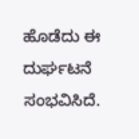ಹೊಡೆದು ಈ ದುರ್ಘಟನೆ ಸಂಭವಿಸಿದೆ.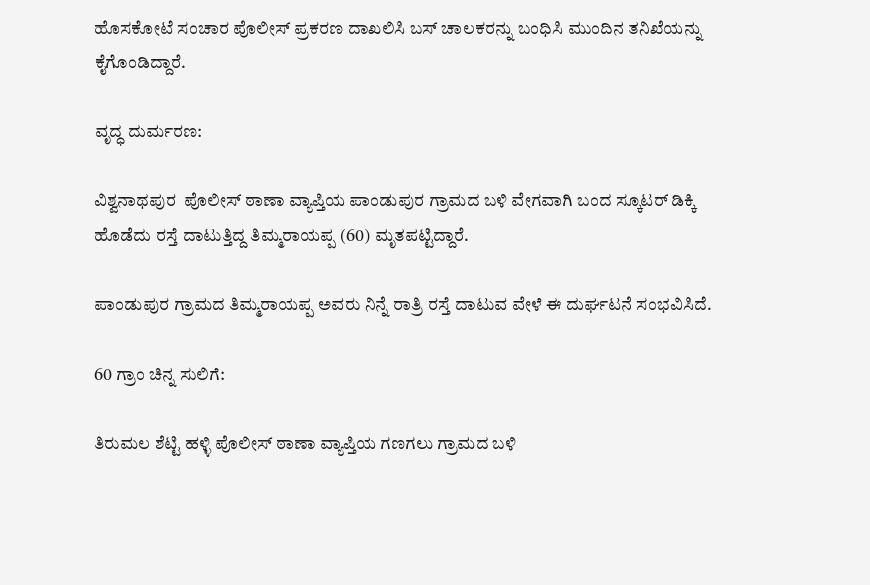ಹೊಸಕೋಟೆ ಸಂಚಾರ ಪೊಲೀಸ್ ಪ್ರಕರಣ ದಾಖಲಿಸಿ ಬಸ್ ಚಾಲಕರನ್ನು ಬಂಧಿಸಿ ಮುಂದಿನ ತನಿಖೆಯನ್ನು ಕೈಗೊಂಡಿದ್ದಾರೆ.

ವೃದ್ಧ ದುರ್ಮರಣ:

ವಿಶ್ವನಾಥಪುರ  ಪೊಲೀಸ್ ಠಾಣಾ ವ್ಯಾಪ್ತಿಯ ಪಾಂಡುಪುರ ಗ್ರಾಮದ ಬಳಿ ವೇಗವಾಗಿ ಬಂದ ಸ್ಕೂಟರ್ ಡಿಕ್ಕಿ ಹೊಡೆದು ರಸ್ತೆ ದಾಟುತ್ತಿದ್ದ ತಿಮ್ಮರಾಯಪ್ಪ (60) ಮೃತಪಟ್ಟಿದ್ದಾರೆ.

ಪಾಂಡುಪುರ ಗ್ರಾಮದ ತಿಮ್ಮರಾಯಪ್ಪ ಅವರು ನಿನ್ನೆ ರಾತ್ರಿ ರಸ್ತೆ ದಾಟುವ ವೇಳೆ ಈ ದುರ್ಘಟನೆ ಸಂಭವಿಸಿದೆ.

60 ಗ್ರಾಂ ಚಿನ್ನ ಸುಲಿಗೆ:

ತಿರುಮಲ ಶೆಟ್ಟಿ ಹಳ್ಳಿ ಪೊಲೀಸ್ ಠಾಣಾ ವ್ಯಾಪ್ತಿಯ ಗಣಗಲು ಗ್ರಾಮದ ಬಳಿ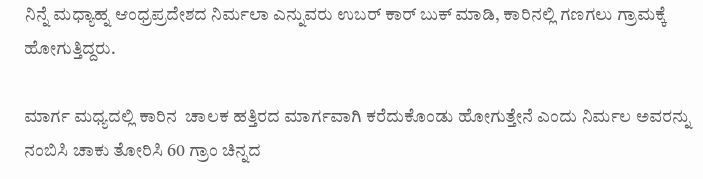ನಿನ್ನೆ ಮಧ್ಯಾಹ್ನ ಆಂಧ್ರಪ್ರದೇಶದ ನಿರ್ಮಲಾ ಎನ್ನುವರು ಉಬರ್ ಕಾರ್ ಬುಕ್ ಮಾಡಿ, ಕಾರಿನಲ್ಲಿ ಗಣಗಲು ಗ್ರಾಮಕ್ಕೆ ಹೋಗುತ್ತಿದ್ದರು.

ಮಾರ್ಗ ಮಧ್ಯದಲ್ಲಿ ಕಾರಿನ  ಚಾಲಕ ಹತ್ತಿರದ ಮಾರ್ಗವಾಗಿ ಕರೆದುಕೊಂಡು ಹೋಗುತ್ತೇನೆ ಎಂದು ನಿರ್ಮಲ ಅವರನ್ನು ನಂಬಿಸಿ ಚಾಕು ತೋರಿಸಿ 60 ಗ್ರಾಂ ಚಿನ್ನದ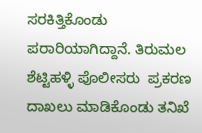ಸರಕಿತ್ತಿಕೊಂಡು  ಪರಾರಿಯಾಗಿದ್ದಾನೆ. ತಿರುಮಲ ಶೆಟ್ಟಿಹಳ್ಳಿ ಪೊಲೀಸರು  ಪ್ರಕರಣ ದಾಖಲು ಮಾಡಿಕೊಂಡು ತನಿಖೆ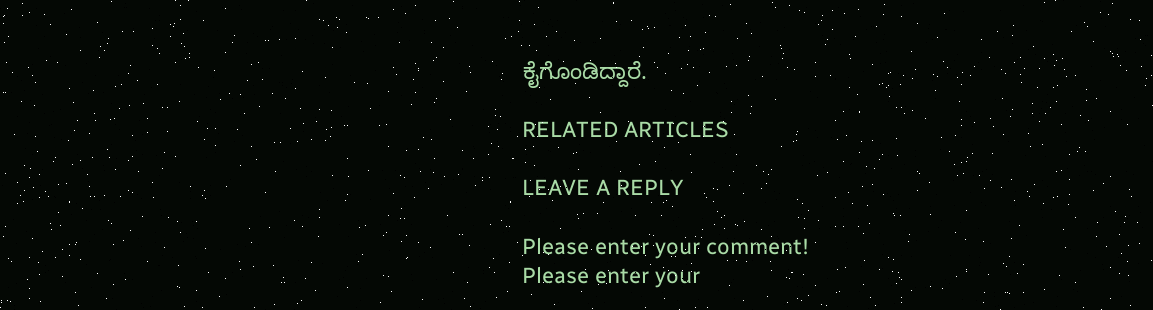ಕೈಗೊಂಡಿದ್ದಾರೆ.

RELATED ARTICLES

LEAVE A REPLY

Please enter your comment!
Please enter your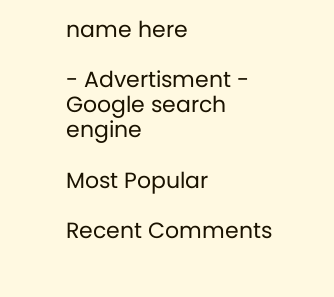name here

- Advertisment -
Google search engine

Most Popular

Recent Comments